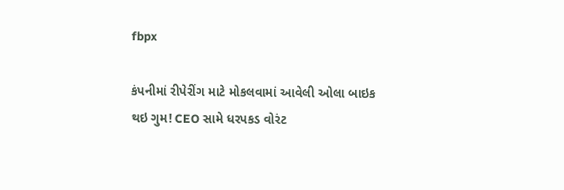fbpx

કંપનીમાં રીપેરીંગ માટે મોકલવામાં આવેલી ઓલા બાઇક થઇ ગુમ! CEO સામે ધરપકડ વોરંટ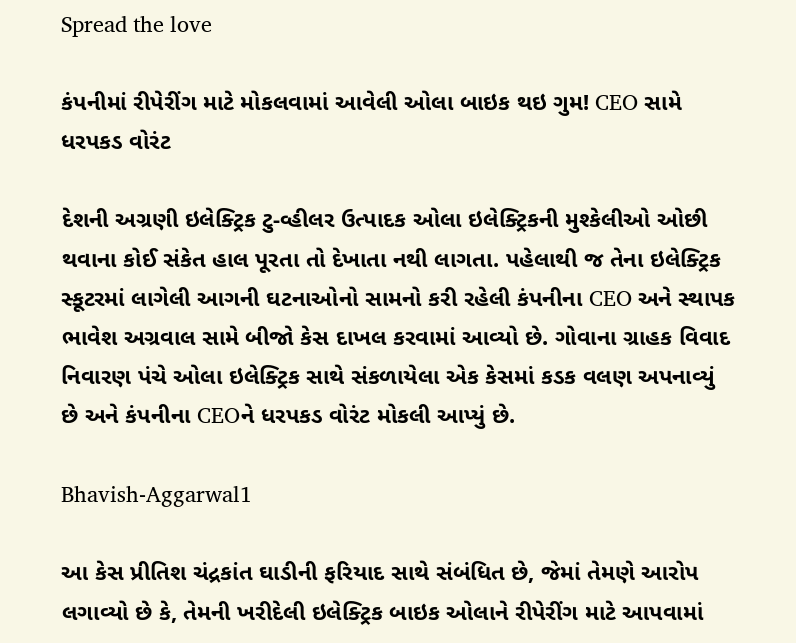Spread the love

કંપનીમાં રીપેરીંગ માટે મોકલવામાં આવેલી ઓલા બાઇક થઇ ગુમ! CEO સામે ધરપકડ વોરંટ

દેશની અગ્રણી ઇલેક્ટ્રિક ટુ-વ્હીલર ઉત્પાદક ઓલા ઇલેક્ટ્રિકની મુશ્કેલીઓ ઓછી થવાના કોઈ સંકેત હાલ પૂરતા તો દેખાતા નથી લાગતા. પહેલાથી જ તેના ઇલેક્ટ્રિક સ્કૂટરમાં લાગેલી આગની ઘટનાઓનો સામનો કરી રહેલી કંપનીના CEO અને સ્થાપક ભાવેશ અગ્રવાલ સામે બીજો કેસ દાખલ કરવામાં આવ્યો છે. ગોવાના ગ્રાહક વિવાદ નિવારણ પંચે ઓલા ઇલેક્ટ્રિક સાથે સંકળાયેલા એક કેસમાં કડક વલણ અપનાવ્યું છે અને કંપનીના CEOને ધરપકડ વોરંટ મોકલી આપ્યું છે.

Bhavish-Aggarwal1

આ કેસ પ્રીતિશ ચંદ્રકાંત ઘાડીની ફરિયાદ સાથે સંબંધિત છે, જેમાં તેમણે આરોપ લગાવ્યો છે કે, તેમની ખરીદેલી ઇલેક્ટ્રિક બાઇક ઓલાને રીપેરીંગ માટે આપવામાં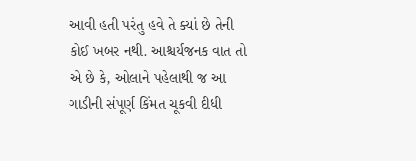આવી હતી પરંતુ હવે તે ક્યાં છે તેની કોઈ ખબર નથી. આશ્ચર્યજનક વાત તો એ છે કે, ઓલાને પહેલાથી જ આ ગાડીની સંપૂર્ણ કિંમત ચૂકવી દીધી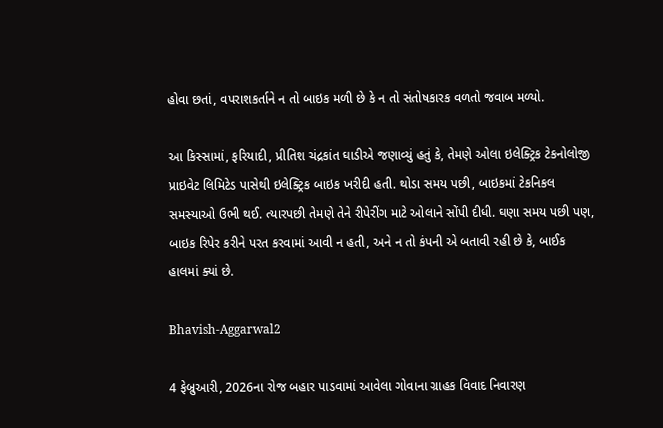હોવા છતાં, વપરાશકર્તાને ન તો બાઇક મળી છે કે ન તો સંતોષકારક વળતો જવાબ મળ્યો.

આ કિસ્સામાં, ફરિયાદી, પ્રીતિશ ચંદ્રકાંત ઘાડીએ જણાવ્યું હતું કે, તેમણે ઓલા ઇલેક્ટ્રિક ટેકનોલોજી પ્રાઇવેટ લિમિટેડ પાસેથી ઇલેક્ટ્રિક બાઇક ખરીદી હતી. થોડા સમય પછી, બાઇકમાં ટેકનિકલ સમસ્યાઓ ઉભી થઈ. ત્યારપછી તેમણે તેને રીપેરીંગ માટે ઓલાને સોંપી દીધી. ઘણા સમય પછી પણ, બાઇક રિપેર કરીને પરત કરવામાં આવી ન હતી, અને ન તો કંપની એ બતાવી રહી છે કે, બાઈક હાલમાં ક્યાં છે.

Bhavish-Aggarwal2

4 ફેબ્રુઆરી, 2026ના રોજ બહાર પાડવામાં આવેલા ગોવાના ગ્રાહક વિવાદ નિવારણ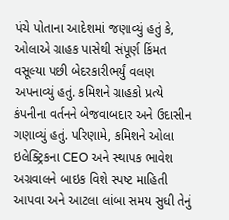પંચે પોતાના આદેશમાં જણાવ્યું હતું કે, ઓલાએ ગ્રાહક પાસેથી સંપૂર્ણ કિંમત વસૂલ્યા પછી બેદરકારીભર્યું વલણ અપનાવ્યું હતું. કમિશને ગ્રાહકો પ્રત્યે કંપનીના વર્તનને બેજવાબદાર અને ઉદાસીન ગણાવ્યું હતું. પરિણામે, કમિશને ઓલા ઇલેક્ટ્રિકના CEO અને સ્થાપક ભાવેશ અગ્રવાલને બાઇક વિશે સ્પષ્ટ માહિતી આપવા અને આટલા લાંબા સમય સુધી તેનું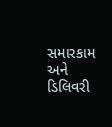સમારકામ અને ડિલિવરી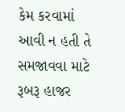કેમ કરવામાં આવી ન હતી તે સમજાવવા માટે રૂબરૂ હાજર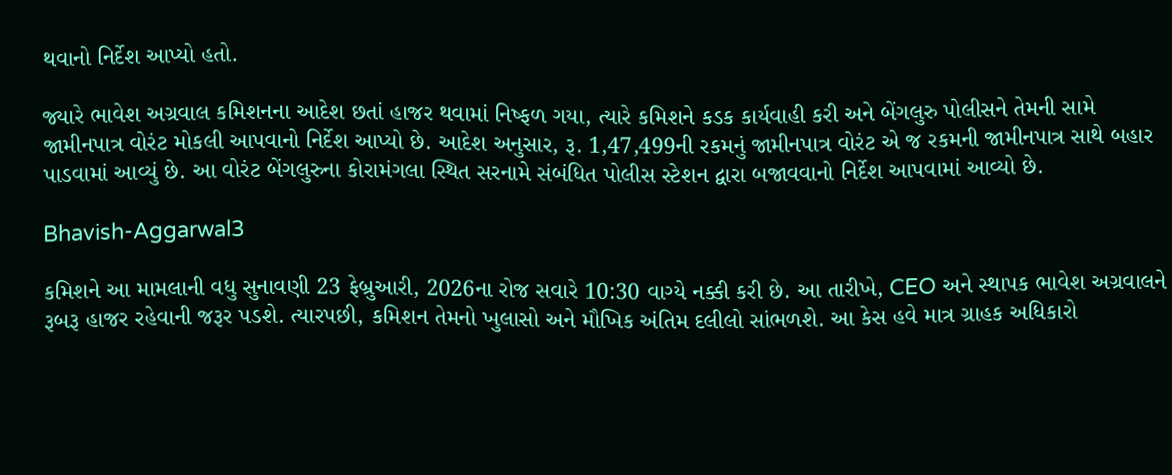થવાનો નિર્દેશ આપ્યો હતો.

જ્યારે ભાવેશ અગ્રવાલ કમિશનના આદેશ છતાં હાજર થવામાં નિષ્ફળ ગયા, ત્યારે કમિશને કડક કાર્યવાહી કરી અને બેંગલુરુ પોલીસને તેમની સામે જામીનપાત્ર વોરંટ મોકલી આપવાનો નિર્દેશ આપ્યો છે. આદેશ અનુસાર, રૂ. 1,47,499ની રકમનું જામીનપાત્ર વોરંટ એ જ રકમની જામીનપાત્ર સાથે બહાર પાડવામાં આવ્યું છે. આ વોરંટ બેંગલુરુના કોરામંગલા સ્થિત સરનામે સંબંધિત પોલીસ સ્ટેશન દ્વારા બજાવવાનો નિર્દેશ આપવામાં આવ્યો છે.

Bhavish-Aggarwal3

કમિશને આ મામલાની વધુ સુનાવણી 23 ફેબ્રુઆરી, 2026ના રોજ સવારે 10:30 વાગ્યે નક્કી કરી છે. આ તારીખે, CEO અને સ્થાપક ભાવેશ અગ્રવાલને રૂબરૂ હાજર રહેવાની જરૂર પડશે. ત્યારપછી, કમિશન તેમનો ખુલાસો અને મૌખિક અંતિમ દલીલો સાંભળશે. આ કેસ હવે માત્ર ગ્રાહક અધિકારો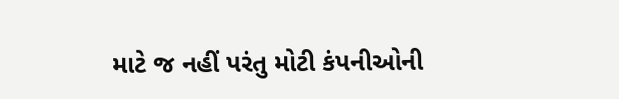માટે જ નહીં પરંતુ મોટી કંપનીઓની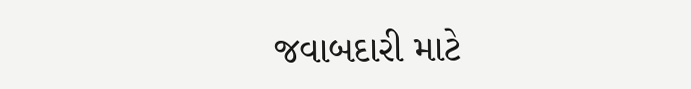જવાબદારી માટે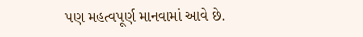પણ મહત્વપૂર્ણ માનવામાં આવે છે.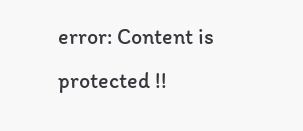error: Content is protected !!